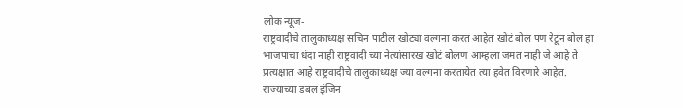लोक न्यूज-
राष्ट्रवादीचे तालुकाध्यक्ष सचिन पाटील खोट्या वल्गना करत आहेत खोटं बोल पण रेटून बोल हा भाजपाचा धंदा नाही राष्ट्रवादी च्या नेत्यांसारख खोटं बोलण आम्हला जमत नाही जे आहे ते प्रत्यक्षात आहे राष्ट्रवादीचे तालुकाध्यक्ष ज्या वल्गना करतायेत त्या हवेत विरणारे आहेत.  राज्याच्या डबल इंजिन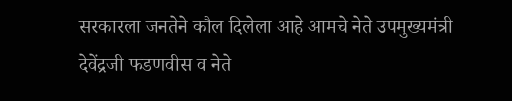सरकारला जनतेने कौल दिलेला आहे आमचे नेते उपमुख्यमंत्री देवेंद्रजी फडणवीस व नेते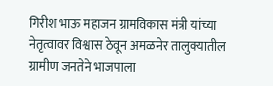गिरीश भाऊ महाजन ग्रामविकास मंत्री यांच्या नेतृत्वावर विश्वास ठेवून अमळनेर तालुक्यातील ग्रामीण जनतेने भाजपाला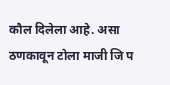कौल दिलेला आहे. असा ठणकावून टोला माजी जि प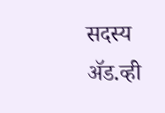सदस्य ॲड.व्ही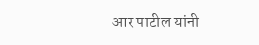आर पाटील यांनी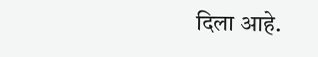दिला आहे.